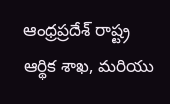ఆంధ్రప్రదేశ్ రాష్ట్ర ఆర్థిక శాఖ, మరియు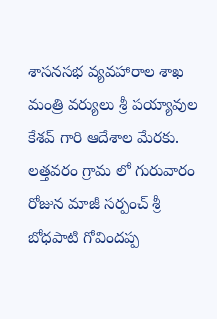శాసనసభ వ్యవహారాల శాఖ మంత్రి వర్యులు శ్రీ పయ్యావుల కేశవ్ గారి ఆదేశాల మేరకు. లత్తవరం గ్రామ లో గురువారం రోజున మాజీ సర్పంచ్ శ్రీ బోధపాటి గోవిందప్ప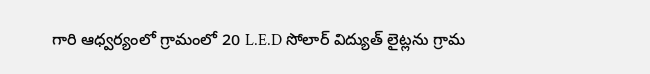గారి ఆధ్వర్యంలో గ్రామంలో 20 L.E.D సోలార్ విద్యుత్ లైట్లను గ్రామ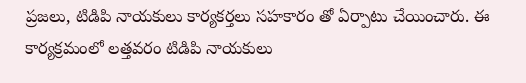ప్రజలు, టిడిపి నాయకులు కార్యకర్తలు సహకారం తో ఏర్పాటు చేయించారు. ఈ కార్యక్రమంలో లత్తవరం టిడిపి నాయకులు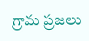గ్రామ ప్రజలు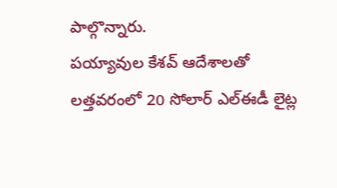పాల్గొన్నారు.
పయ్యావుల కేశవ్ ఆదేశాలతో లత్తవరంలో 20 సోలార్ ఎల్ఈడీ లైట్ల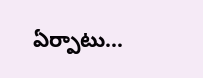ఏర్పాటు…